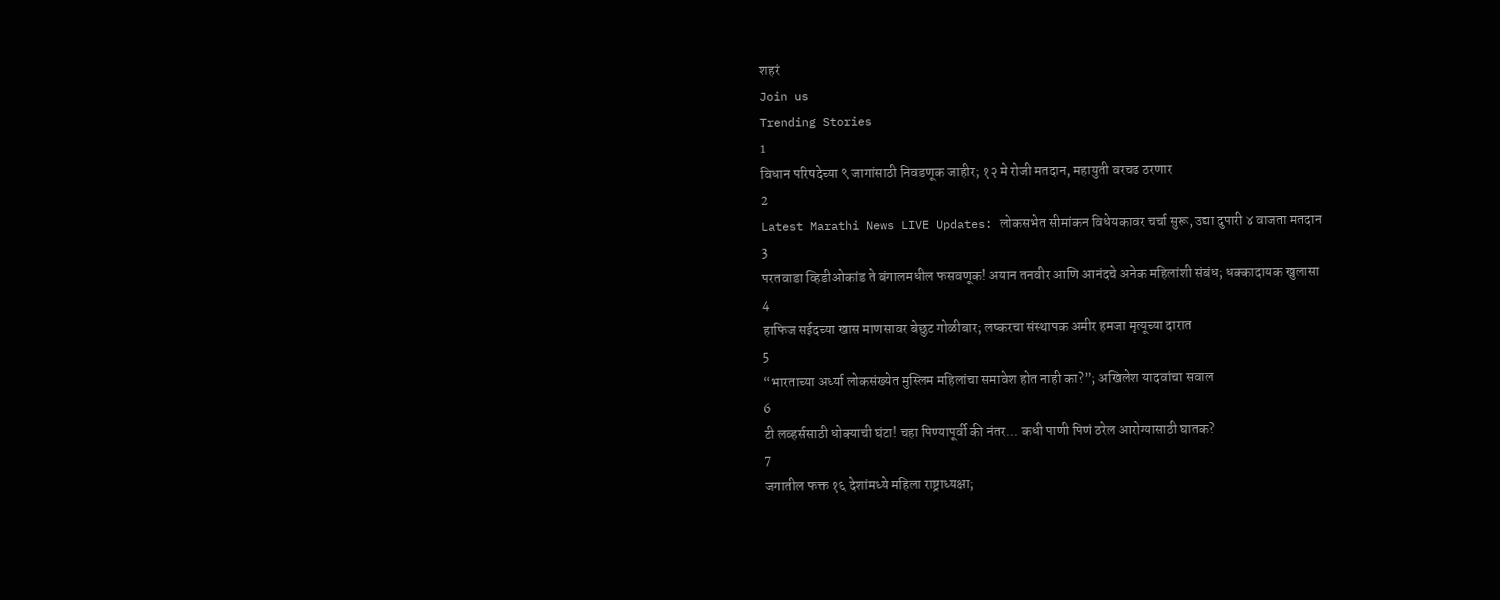शहरं
Join us
Trending Stories
1
विधान परिषदेच्या ९ जागांसाठी निवडणूक जाहीर; १२ मे रोजी मतदान, महायुती वरचढ ठरणार
2
Latest Marathi News LIVE Updates: लोकसभेत सीमांकन विधेयकावर चर्चा सुरू, उद्या दुपारी ४ वाजता मतदान
3
परतवाडा व्हिडीओकांड ते बंगालमधील फसवणूक! अयान तनवीर आणि आनंदचे अनेक महिलांशी संबंध; धक्कादायक खुलासा
4
हाफिज सईदच्या खास माणसावर बेछुट गोळीबार; लष्करचा संस्थापक अमीर हमजा मृत्यूच्या दारात
5
“भारताच्या अर्ध्या लोकसंख्येत मुस्लिम महिलांचा समावेश होत नाही का?”; अखिलेश यादवांचा सवाल
6
टी लव्हर्ससाठी धोक्याची घंटा! चहा पिण्यापूर्वी की नंतर... कधी पाणी पिणं ठरेल आरोग्यासाठी घातक?
7
जगातील फक्त १६ देशांमध्ये महिला राष्ट्राध्यक्षा;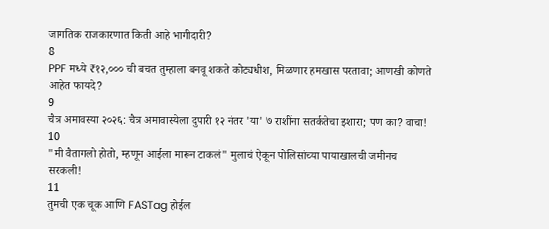जागतिक राजकारणात किती आहे भागीदारी?
8
PPF मध्ये ₹१२,००० ची बचत तुम्हाला बनवू शकते कोट्यधीश, मिळणार हमखास परतावा; आणखी कोणते आहेत फायदे?
9
चैत्र अमावस्या २०२६: चैत्र अमावास्येला दुपारी १२ नंतर 'या' ७ राशींना सतर्कतेचा इशारा; पण का? वाचा!
10
"मी वैतागलो होतो, म्हणून आईला मारून टाकलं" मुलाचं ऐकून पोलिसांच्या पायाखालची जमीनच सरकली!
11
तुमची एक चूक आणि FASTag होईल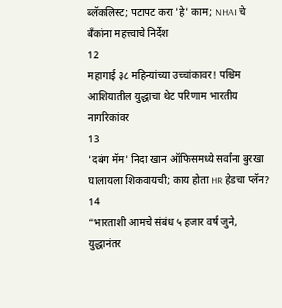ब्लॅकलिस्ट; पटापट करा 'हे' काम; NHAI चे बँकांना महत्त्वाचे निर्देश
12
महागाई ३८ महिन्यांच्या उच्चांकावर! पश्चिम आशियातील युद्धाचा थेट परिणाम भारतीय नागरिकांवर
13
'दबंग मॅम' निदा खान ऑफिसमध्ये सर्वांना बुरखा घालायला शिकवायची; काय होता HR हेडचा प्लॅन?
14
“भारताशी आमचे संबंध ५ हजार वर्ष जुने, युद्धानंतर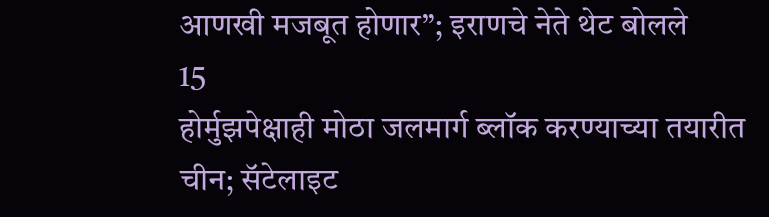आणखी मजबूत होणार”; इराणचे नेते थेट बोलले
15
होर्मुझपेक्षाही मोठा जलमार्ग ब्लॉक करण्याच्या तयारीत चीन; सॅटेलाइट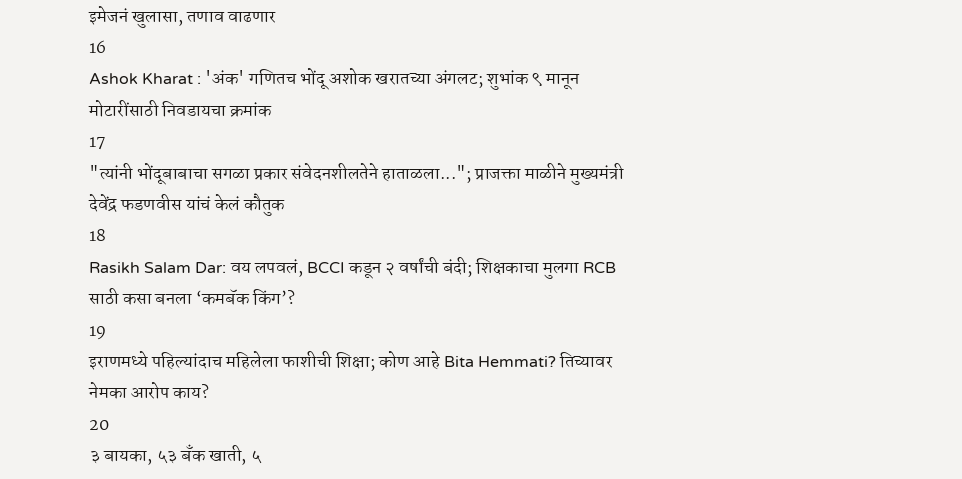इमेजनं खुलासा, तणाव वाढणार
16
Ashok Kharat : 'अंक' गणितच भोंदू अशोक खरातच्या अंगलट; शुभांक ९ मानून मोटारींसाठी निवडायचा क्रमांक
17
"त्यांनी भोंदूबाबाचा सगळा प्रकार संवेदनशीलतेने हाताळला..."; प्राजक्ता माळीने मुख्यमंत्री देवेंद्र फडणवीस यांचं केलं कौतुक
18
Rasikh Salam Dar: वय लपवलं, BCCI कडून २ वर्षांची बंदी; शिक्षकाचा मुलगा RCB साठी कसा बनला ‘कमबॅक किंग’?
19
इराणमध्ये पहिल्यांदाच महिलेला फाशीची शिक्षा; कोण आहे Bita Hemmati? तिच्यावर नेमका आरोप काय?
20
३ बायका, ५३ बँक खाती, ५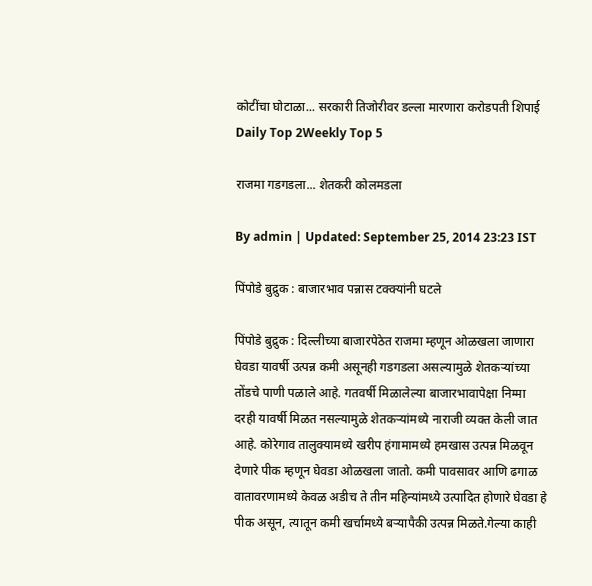कोटींचा घोटाळा... सरकारी तिजोरीवर डल्ला मारणारा करोडपती शिपाई
Daily Top 2Weekly Top 5

राजमा गडगडला... शेतकरी कोलमडला

By admin | Updated: September 25, 2014 23:23 IST

पिंपोडे बुद्रुक : बाजारभाव पन्नास टक्क्यांनी घटले

पिंपोडे बुद्रुक : दिल्लीच्या बाजारपेठेत राजमा म्हणून ओळखला जाणारा घेवडा यावर्षी उत्पन्न कमी असूनही गडगडला असल्यामुळे शेतकऱ्यांच्या तोंडचे पाणी पळाले आहे. गतवर्षी मिळालेल्या बाजारभावापेक्षा निम्मा दरही यावर्षी मिळत नसल्यामुळे शेतकऱ्यांमध्ये नाराजी व्यक्त केली जात आहे. कोरेगाव तालुक्यामध्ये खरीप हंगामामध्ये हमखास उत्पन्न मिळवून देणारे पीक म्हणून घेवडा ओळखला जातो. कमी पावसावर आणि ढगाळ वातावरणामध्ये केवळ अडीच ते तीन महिन्यांमध्ये उत्पादित होणारे घेवडा हे पीक असून, त्यातून कमी खर्चामध्ये बऱ्यापैकी उत्पन्न मिळते.गेल्या काही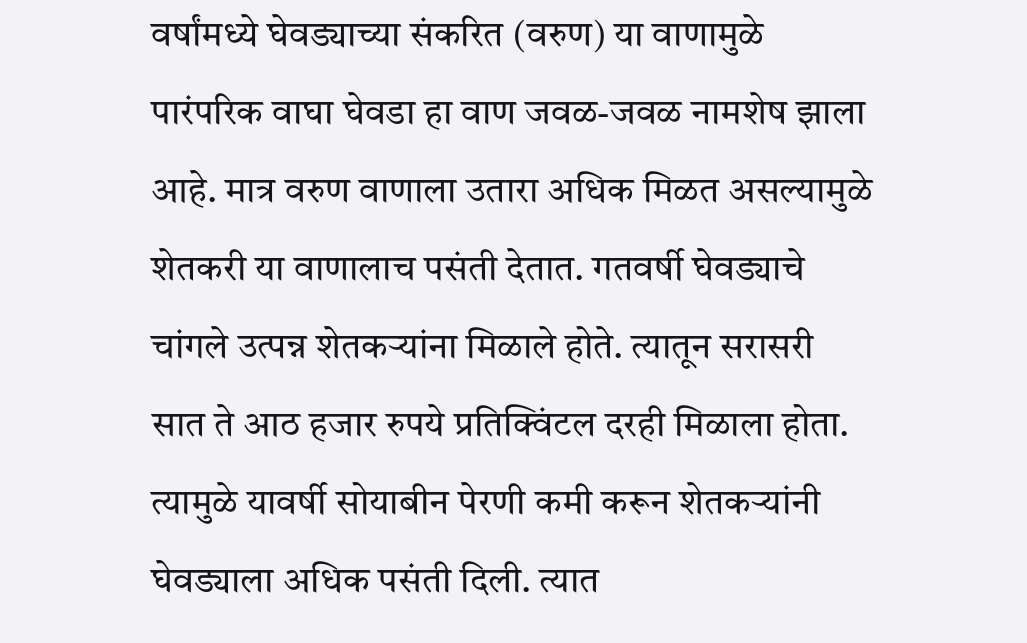वर्षांमध्ये घेवड्याच्या संकरित (वरुण) या वाणामुळे पारंपरिक वाघा घेवडा हा वाण जवळ-जवळ नामशेष झाला आहे. मात्र वरुण वाणाला उतारा अधिक मिळत असल्यामुळे शेतकरी या वाणालाच पसंती देतात. गतवर्षी घेवड्याचे चांगले उत्पन्न शेतकऱ्यांना मिळाले होते. त्यातून सरासरी सात ते आठ हजार रुपये प्रतिक्विंटल दरही मिळाला होता. त्यामुळे यावर्षी सोयाबीन पेरणी कमी करून शेतकऱ्यांनी घेवड्याला अधिक पसंती दिली. त्यात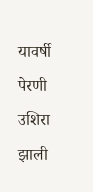यावर्षी पेरणी उशिरा झाली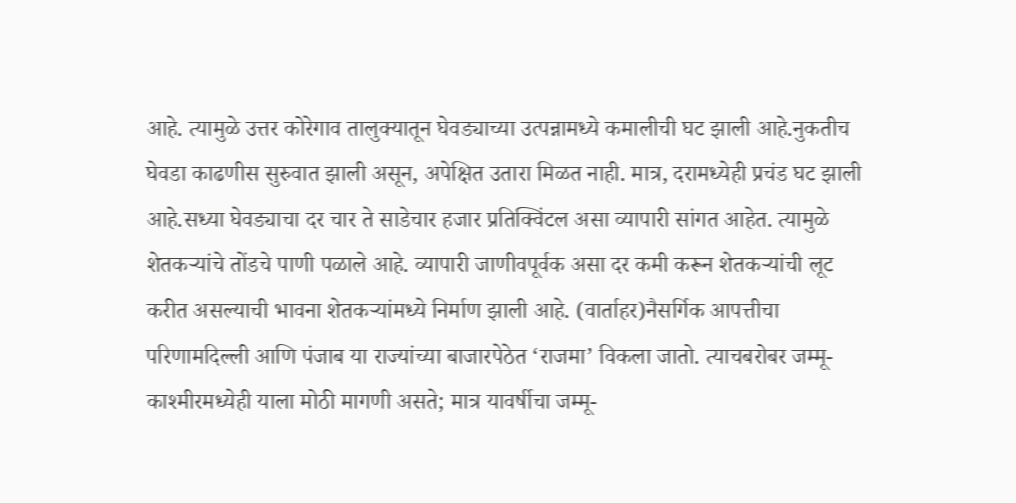आहे. त्यामुळे उत्तर कोरेगाव तालुक्यातून घेवड्याच्या उत्पन्नामध्ये कमालीची घट झाली आहे.नुकतीच घेवडा काढणीस सुरुवात झाली असून, अपेक्षित उतारा मिळत नाही. मात्र, दरामध्येही प्रचंड घट झाली आहे.सध्या घेवड्याचा दर चार ते साडेचार हजार प्रतिक्विंटल असा व्यापारी सांगत आहेत. त्यामुळे शेतकऱ्यांचे तोंडचे पाणी पळाले आहे. व्यापारी जाणीवपूर्वक असा दर कमी करून शेतकऱ्यांची लूट करीत असल्याची भावना शेतकऱ्यांमध्ये निर्माण झाली आहे. (वार्ताहर)नैसर्गिक आपत्तीचा परिणामदिल्ली आणि पंजाब या राज्यांच्या बाजारपेठेत ‘राजमा’ विकला जातो. त्याचबरोबर जम्मू-काश्मीरमध्येही याला मोठी मागणी असते; मात्र यावर्षीचा जम्मू-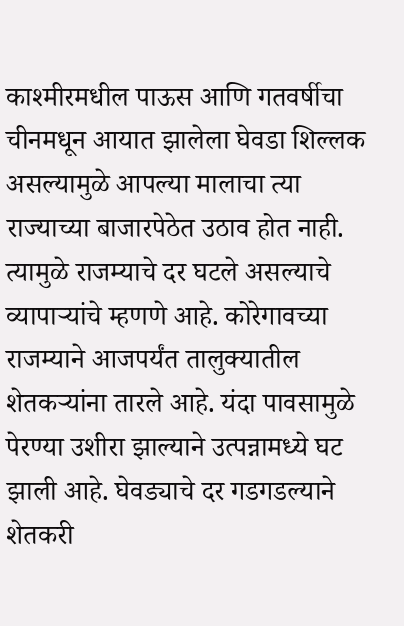काश्मीरमधील पाऊस आणि गतवर्षीचा चीनमधून आयात झालेला घेवडा शिल्लक असल्यामुळे आपल्या मालाचा त्या राज्याच्या बाजारपेठेत उठाव होत नाही. त्यामुळे राजम्याचे दर घटले असल्याचे व्यापाऱ्यांचे म्हणणे आहे. कोरेगावच्या राजम्याने आजपर्यंत तालुक्यातील शेतकऱ्यांना तारले आहे. यंदा पावसामुळे पेरण्या उशीरा झाल्याने उत्पन्नामध्ये घट झाली आहे. घेवड्याचे दर गडगडल्याने शेतकरी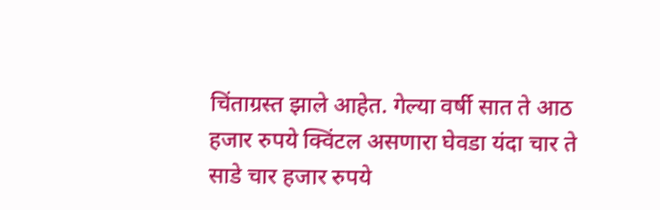चिंताग्रस्त झाले आहेत. गेल्या वर्षी सात ते आठ हजार रुपये क्विंटल असणारा घेवडा यंदा चार ते साडे चार हजार रुपये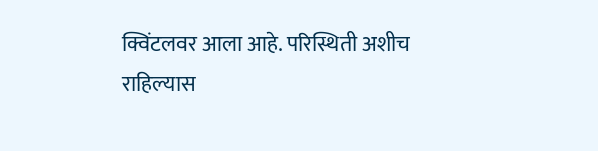क्विंटलवर आला आहे. परिस्थिती अशीच राहिल्यास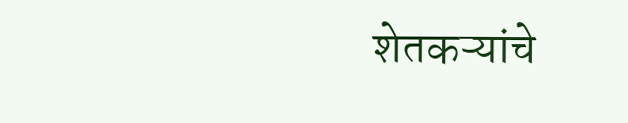शेतकऱ्यांचे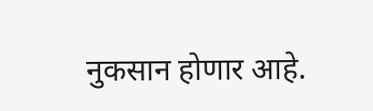नुकसान होणार आहे.